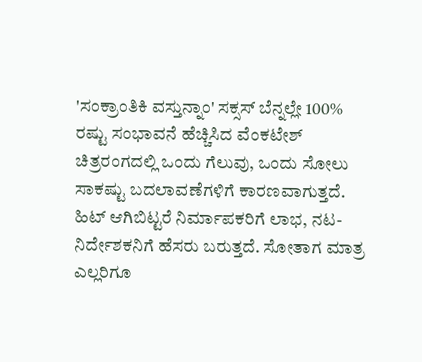'ಸಂಕ್ರಾಂತಿಕಿ ವಸ್ತುನ್ನಾಂ' ಸಕ್ಸಸ್ ಬೆನ್ನಲ್ಲೇ 100% ರಷ್ಟು ಸಂಭಾವನೆ ಹೆಚ್ಚಿಸಿದ ವೆಂಕಟೇಶ್
ಚಿತ್ರರಂಗದಲ್ಲಿ ಒಂದು ಗೆಲುವು, ಒಂದು ಸೋಲು ಸಾಕಷ್ಟು ಬದಲಾವಣೆಗಳಿಗೆ ಕಾರಣವಾಗುತ್ತದೆ. ಹಿಟ್ ಆಗಿಬಿಟ್ಟರೆ ನಿರ್ಮಾಪಕರಿಗೆ ಲಾಭ, ನಟ- ನಿರ್ದೇಶಕನಿಗೆ ಹೆಸರು ಬರುತ್ತದೆ. ಸೋತಾಗ ಮಾತ್ರ ಎಲ್ಲರಿಗೂ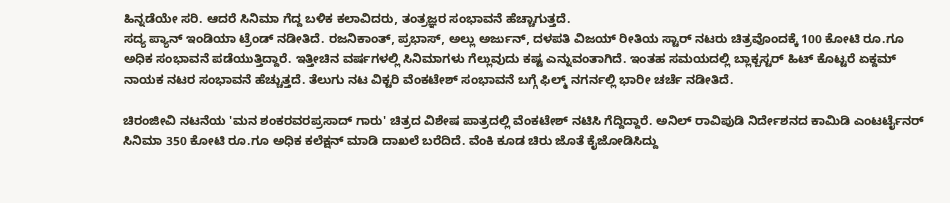ಹಿನ್ನಡೆಯೇ ಸರಿ. ಆದರೆ ಸಿನಿಮಾ ಗೆದ್ದ ಬಳಿಕ ಕಲಾವಿದರು, ತಂತ್ರಜ್ಞರ ಸಂಭಾವನೆ ಹೆಚ್ಚಾಗುತ್ತದೆ.
ಸದ್ಯ ಪ್ಯಾನ್ ಇಂಡಿಯಾ ಟ್ರೆಂಡ್ ನಡೀತಿದೆ. ರಜನಿಕಾಂತ್, ಪ್ರಭಾಸ್, ಅಲ್ಲು ಅರ್ಜುನ್, ದಳಪತಿ ವಿಜಯ್ ರೀತಿಯ ಸ್ಟಾರ್ ನಟರು ಚಿತ್ರವೊಂದಕ್ಕೆ 100 ಕೋಟಿ ರೂ.ಗೂ ಅಧಿಕ ಸಂಭಾವನೆ ಪಡೆಯುತ್ತಿದ್ದಾರೆ. ಇತ್ತೀಚಿನ ವರ್ಷಗಳಲ್ಲಿ ಸಿನಿಮಾಗಳು ಗೆಲ್ಲುವುದು ಕಷ್ಟ ಎನ್ನುವಂತಾಗಿದೆ. ಇಂತಹ ಸಮಯದಲ್ಲಿ ಬ್ಲಾಕ್ಬಸ್ಟರ್ ಹಿಟ್ ಕೊಟ್ಟರೆ ಏಕ್ದಮ್ ನಾಯಕ ನಟರ ಸಂಭಾವನೆ ಹೆಚ್ಚುತ್ತದೆ. ತೆಲುಗು ನಟ ವಿಕ್ಟರಿ ವೆಂಕಟೇಶ್ ಸಂಭಾವನೆ ಬಗ್ಗೆ ಫಿಲ್ಮ್ ನಗರ್ನಲ್ಲಿ ಭಾರೀ ಚರ್ಚೆ ನಡೀತಿದೆ.

ಚಿರಂಜೀವಿ ನಟನೆಯ 'ಮನ ಶಂಕರವರಪ್ರಸಾದ್ ಗಾರು' ಚಿತ್ರದ ವಿಶೇಷ ಪಾತ್ರದಲ್ಲಿ ವೆಂಕಟೇಶ್ ನಟಿಸಿ ಗೆದ್ದಿದ್ದಾರೆ. ಅನಿಲ್ ರಾವಿಪುಡಿ ನಿರ್ದೇಶನದ ಕಾಮಿಡಿ ಎಂಟರ್ಟೈನರ್ ಸಿನಿಮಾ 350 ಕೋಟಿ ರೂ.ಗೂ ಅಧಿಕ ಕಲೆಕ್ಷನ್ ಮಾಡಿ ದಾಖಲೆ ಬರೆದಿದೆ. ವೆಂಕಿ ಕೂಡ ಚಿರು ಜೊತೆ ಕೈಜೋಡಿಸಿದ್ದು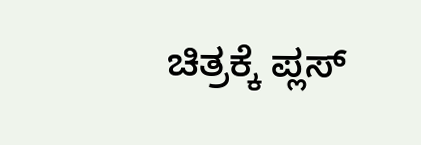ಚಿತ್ರಕ್ಕೆ ಪ್ಲಸ್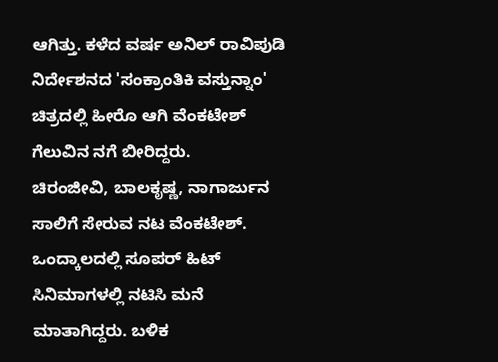ಆಗಿತ್ತು. ಕಳೆದ ವರ್ಷ ಅನಿಲ್ ರಾವಿಪುಡಿ ನಿರ್ದೇಶನದ 'ಸಂಕ್ರಾಂತಿಕಿ ವಸ್ತುನ್ನಾಂ' ಚಿತ್ರದಲ್ಲಿ ಹೀರೊ ಆಗಿ ವೆಂಕಟೇಶ್ ಗೆಲುವಿನ ನಗೆ ಬೀರಿದ್ದರು.
ಚಿರಂಜೀವಿ, ಬಾಲಕೃಷ್ಣ, ನಾಗಾರ್ಜುನ ಸಾಲಿಗೆ ಸೇರುವ ನಟ ವೆಂಕಟೇಶ್. ಒಂದ್ಕಾಲದಲ್ಲಿ ಸೂಪರ್ ಹಿಟ್ ಸಿನಿಮಾಗಳಲ್ಲಿ ನಟಿಸಿ ಮನೆ ಮಾತಾಗಿದ್ದರು. ಬಳಿಕ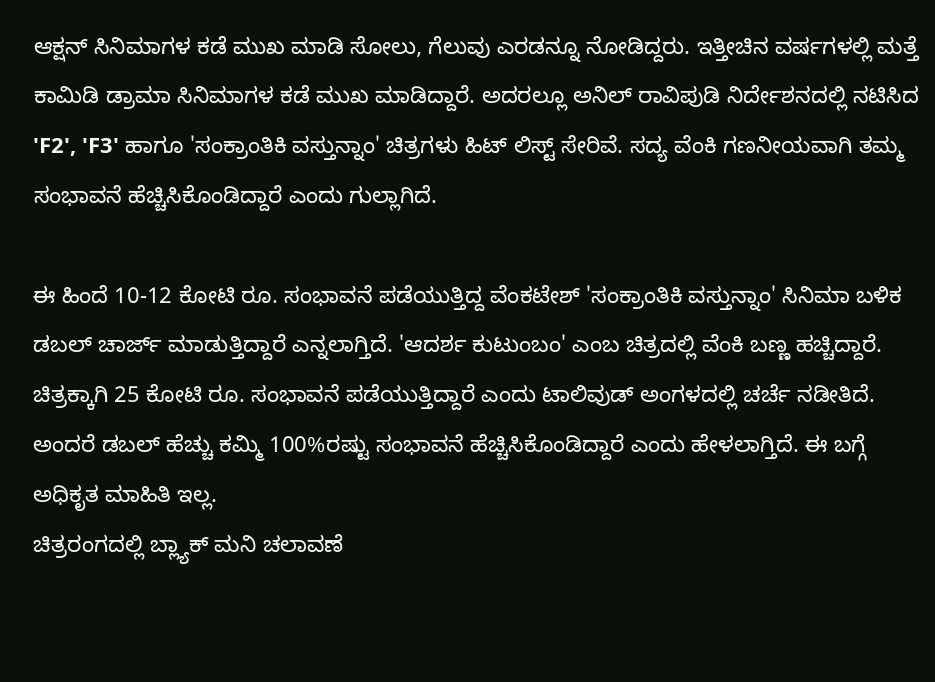ಆಕ್ಷನ್ ಸಿನಿಮಾಗಳ ಕಡೆ ಮುಖ ಮಾಡಿ ಸೋಲು, ಗೆಲುವು ಎರಡನ್ನೂ ನೋಡಿದ್ದರು. ಇತ್ತೀಚಿನ ವರ್ಷಗಳಲ್ಲಿ ಮತ್ತೆ ಕಾಮಿಡಿ ಡ್ರಾಮಾ ಸಿನಿಮಾಗಳ ಕಡೆ ಮುಖ ಮಾಡಿದ್ದಾರೆ. ಅದರಲ್ಲೂ ಅನಿಲ್ ರಾವಿಪುಡಿ ನಿರ್ದೇಶನದಲ್ಲಿ ನಟಿಸಿದ 'F2', 'F3' ಹಾಗೂ 'ಸಂಕ್ರಾಂತಿಕಿ ವಸ್ತುನ್ನಾಂ' ಚಿತ್ರಗಳು ಹಿಟ್ ಲಿಸ್ಟ್ ಸೇರಿವೆ. ಸದ್ಯ ವೆಂಕಿ ಗಣನೀಯವಾಗಿ ತಮ್ಮ ಸಂಭಾವನೆ ಹೆಚ್ಚಿಸಿಕೊಂಡಿದ್ದಾರೆ ಎಂದು ಗುಲ್ಲಾಗಿದೆ.

ಈ ಹಿಂದೆ 10-12 ಕೋಟಿ ರೂ. ಸಂಭಾವನೆ ಪಡೆಯುತ್ತಿದ್ದ ವೆಂಕಟೇಶ್ 'ಸಂಕ್ರಾಂತಿಕಿ ವಸ್ತುನ್ನಾಂ' ಸಿನಿಮಾ ಬಳಿಕ ಡಬಲ್ ಚಾರ್ಜ್ ಮಾಡುತ್ತಿದ್ದಾರೆ ಎನ್ನಲಾಗ್ತಿದೆ. 'ಆದರ್ಶ ಕುಟುಂಬಂ' ಎಂಬ ಚಿತ್ರದಲ್ಲಿ ವೆಂಕಿ ಬಣ್ಣ ಹಚ್ಚಿದ್ದಾರೆ. ಚಿತ್ರಕ್ಕಾಗಿ 25 ಕೋಟಿ ರೂ. ಸಂಭಾವನೆ ಪಡೆಯುತ್ತಿದ್ದಾರೆ ಎಂದು ಟಾಲಿವುಡ್ ಅಂಗಳದಲ್ಲಿ ಚರ್ಚೆ ನಡೀತಿದೆ. ಅಂದರೆ ಡಬಲ್ ಹೆಚ್ಚು ಕಮ್ಮಿ 100%ರಷ್ಟು ಸಂಭಾವನೆ ಹೆಚ್ಚಿಸಿಕೊಂಡಿದ್ದಾರೆ ಎಂದು ಹೇಳಲಾಗ್ತಿದೆ. ಈ ಬಗ್ಗೆ ಅಧಿಕೃತ ಮಾಹಿತಿ ಇಲ್ಲ.
ಚಿತ್ರರಂಗದಲ್ಲಿ ಬ್ಲ್ಯಾಕ್ ಮನಿ ಚಲಾವಣೆ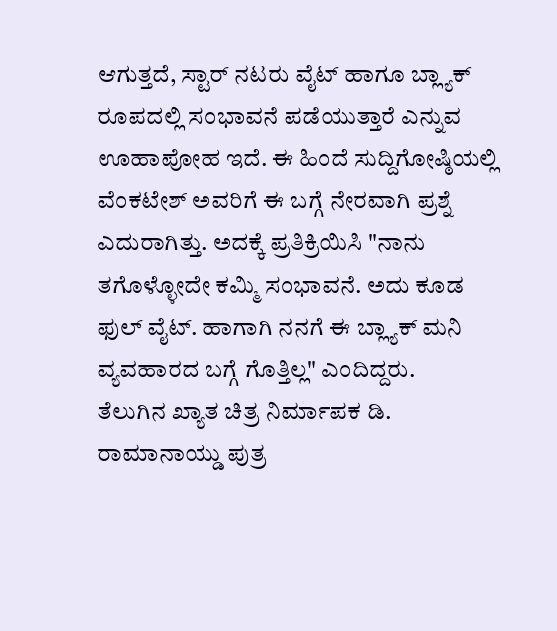ಆಗುತ್ತದೆ, ಸ್ಟಾರ್ ನಟರು ವೈಟ್ ಹಾಗೂ ಬ್ಲ್ಯಾಕ್ ರೂಪದಲ್ಲಿ ಸಂಭಾವನೆ ಪಡೆಯುತ್ತಾರೆ ಎನ್ನುವ ಊಹಾಪೋಹ ಇದೆ. ಈ ಹಿಂದೆ ಸುದ್ದಿಗೋಷ್ಠಿಯಲ್ಲಿ ವೆಂಕಟೇಶ್ ಅವರಿಗೆ ಈ ಬಗ್ಗೆ ನೇರವಾಗಿ ಪ್ರಶ್ನೆ ಎದುರಾಗಿತ್ತು. ಅದಕ್ಕೆ ಪ್ರತಿಕ್ರಿಯಿಸಿ "ನಾನು ತಗೊಳ್ಳೋದೇ ಕಮ್ಮಿ ಸಂಭಾವನೆ. ಅದು ಕೂಡ ಫುಲ್ ವೈಟ್. ಹಾಗಾಗಿ ನನಗೆ ಈ ಬ್ಲ್ಯಾಕ್ ಮನಿ ವ್ಯವಹಾರದ ಬಗ್ಗೆ ಗೊತ್ತಿಲ್ಲ" ಎಂದಿದ್ದರು.
ತೆಲುಗಿನ ಖ್ಯಾತ ಚಿತ್ರ ನಿರ್ಮಾಪಕ ಡಿ. ರಾಮಾನಾಯ್ಡು ಪುತ್ರ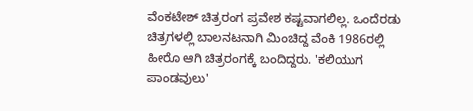ವೆಂಕಟೇಶ್ ಚಿತ್ರರಂಗ ಪ್ರವೇಶ ಕಷ್ಟವಾಗಲಿಲ್ಲ. ಒಂದೆರಡು ಚಿತ್ರಗಳಲ್ಲಿ ಬಾಲನಟನಾಗಿ ಮಿಂಚಿದ್ದ ವೆಂಕಿ 1986ರಲ್ಲಿ ಹೀರೊ ಆಗಿ ಚಿತ್ರರಂಗಕ್ಕೆ ಬಂದಿದ್ದರು. 'ಕಲಿಯುಗ ಪಾಂಡವುಲು'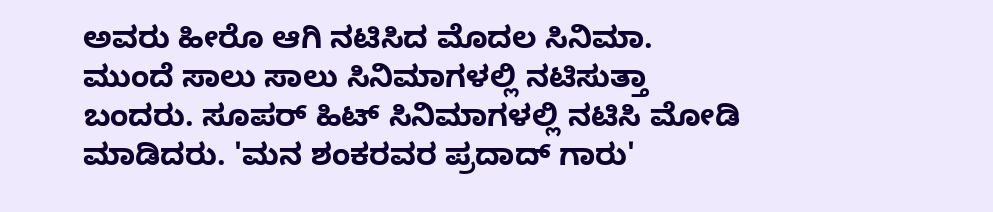ಅವರು ಹೀರೊ ಆಗಿ ನಟಿಸಿದ ಮೊದಲ ಸಿನಿಮಾ. ಮುಂದೆ ಸಾಲು ಸಾಲು ಸಿನಿಮಾಗಳಲ್ಲಿ ನಟಿಸುತ್ತಾ ಬಂದರು. ಸೂಪರ್ ಹಿಟ್ ಸಿನಿಮಾಗಳಲ್ಲಿ ನಟಿಸಿ ಮೋಡಿ ಮಾಡಿದರು. 'ಮನ ಶಂಕರವರ ಪ್ರದಾದ್ ಗಾರು'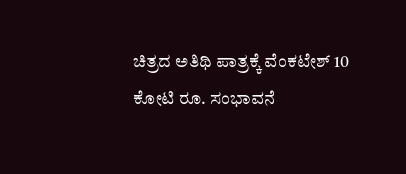ಚಿತ್ರದ ಅತಿಥಿ ಪಾತ್ರಕ್ಕೆ ವೆಂಕಟೇಶ್ 10 ಕೋಟಿ ರೂ. ಸಂಭಾವನೆ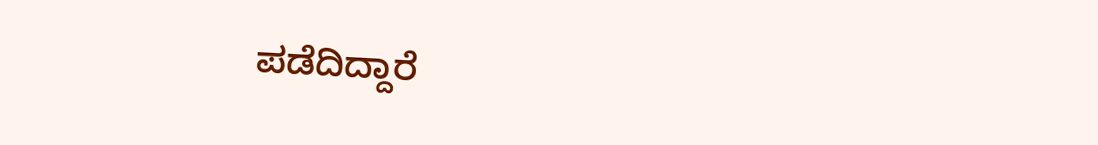ಪಡೆದಿದ್ದಾರೆ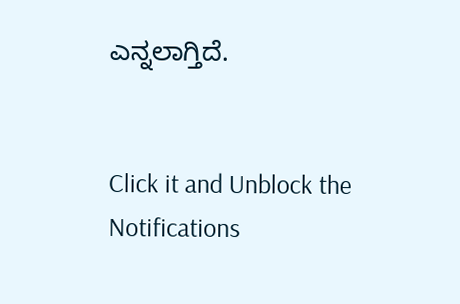ಎನ್ನಲಾಗ್ತಿದೆ.


Click it and Unblock the Notifications